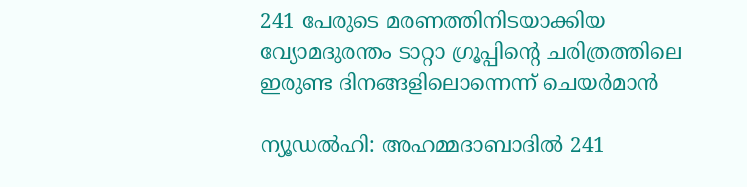241 പേരുടെ മരണത്തിനിടയാക്കിയ വ്യോമദുരന്തം ടാറ്റാ ഗ്രൂപ്പിന്റെ ചരിത്രത്തിലെ ഇരുണ്ട ദിനങ്ങളിലൊന്നെന്ന് ചെയർമാൻ

ന്യൂഡൽഹി: അഹമ്മദാബാദിൽ 241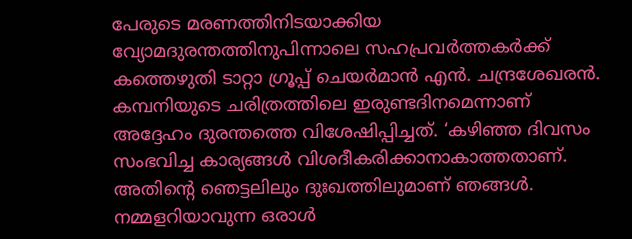പേരുടെ മരണത്തിനിടയാക്കിയ വ്യോമദുരന്തത്തിനുപിന്നാലെ സഹപ്രവർത്തകർക്ക് കത്തെഴുതി ടാറ്റാ ഗ്രൂപ്പ് ചെയർമാൻ എൻ. ചന്ദ്രശേഖരൻ. കമ്പനിയുടെ ചരിത്രത്തിലെ ഇരുണ്ടദിനമെന്നാണ് അദ്ദേഹം ദുരന്തത്തെ വിശേഷിപ്പിച്ചത്. ‘കഴിഞ്ഞ ദിവസം സംഭവിച്ച കാര്യങ്ങൾ വിശദീകരിക്കാനാകാത്തതാണ്. അതിന്റെ ഞെട്ടലിലും ദുഃഖത്തിലുമാണ് ഞങ്ങൾ. നമ്മളറിയാവുന്ന ഒരാൾ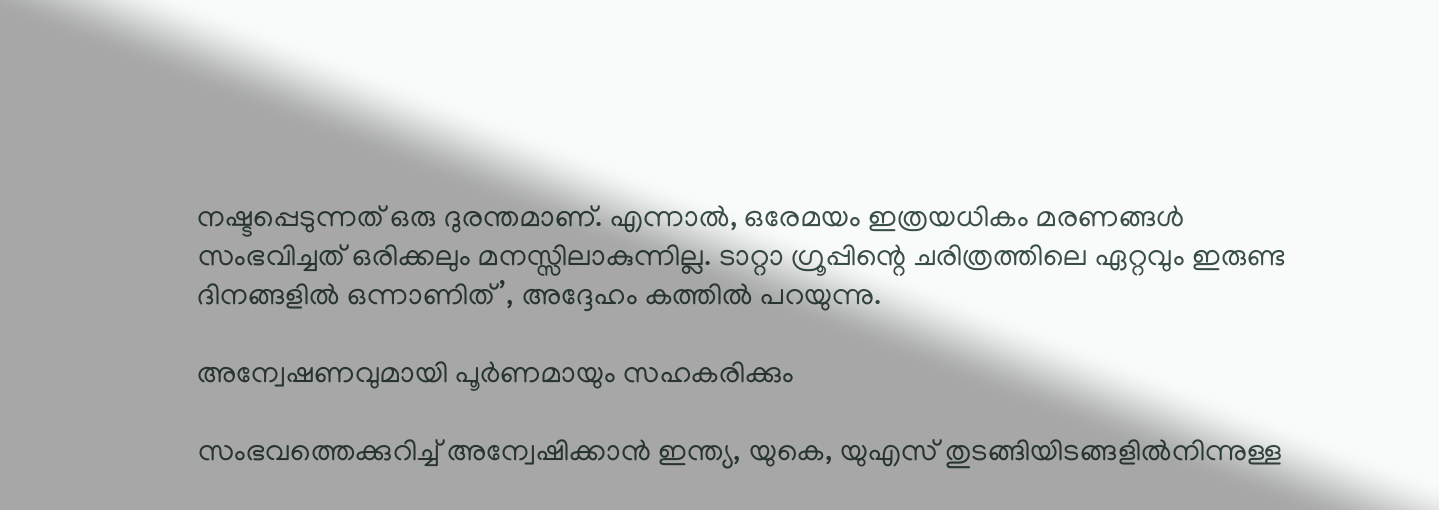നഷ്ടപ്പെടുന്നത് ഒരു ദുരന്തമാണ്. എന്നാൽ, ഒരേമയം ഇത്രയധികം മരണങ്ങൾ സംഭവിച്ചത് ഒരിക്കലും മനസ്സിലാകുന്നില്ല. ടാറ്റാ ഗ്രൂപ്പിന്റെ ചരിത്രത്തിലെ ഏറ്റവും ഇരുണ്ട ദിനങ്ങളിൽ ഒന്നാണിത്’, അദ്ദേഹം കത്തിൽ പറയുന്നു.

അന്വേഷണവുമായി പൂർണമായും സഹകരിക്കും

സംഭവത്തെക്കുറിച്ച് അന്വേഷിക്കാൻ ഇന്ത്യ, യുകെ, യുഎസ് തുടങ്ങിയിടങ്ങളിൽനിന്നുള്ള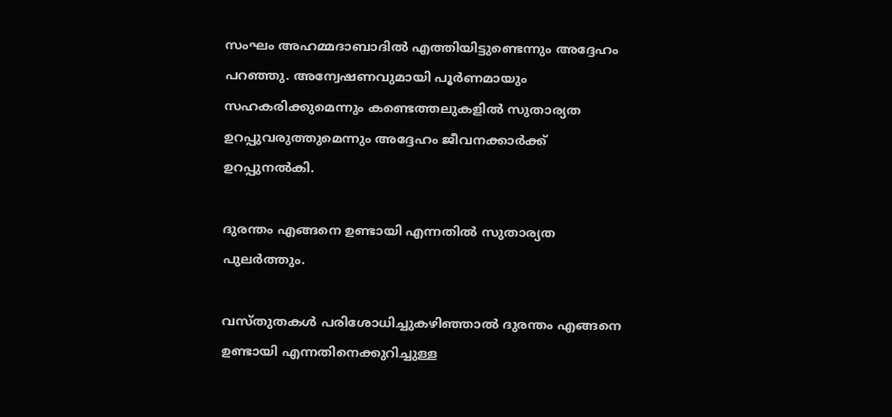സംഘം അഹമ്മദാബാദിൽ എത്തിയിട്ടുണ്ടെന്നും അദ്ദേഹം പറഞ്ഞു. അന്വേഷണവുമായി പൂർണമായും സഹകരിക്കുമെന്നും കണ്ടെത്തലുകളിൽ സുതാര്യത ഉറപ്പുവരുത്തുമെന്നും അദ്ദേഹം ജീവനക്കാർക്ക് ഉറപ്പുനൽകി.

ദുരന്തം എങ്ങനെ ഉണ്ടായി എന്നതിൽ സുതാര്യത പുലർത്തും.

വസ്തുതകൾ പരിശോധിച്ചുകഴിഞ്ഞാൽ ദുരന്തം എങ്ങനെ ഉണ്ടായി എന്നതിനെക്കുറിച്ചുള്ള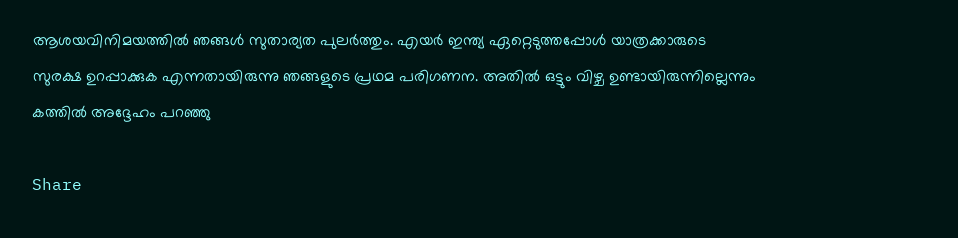ആശയവിനിമയത്തിൽ ഞങ്ങൾ സുതാര്യത പുലർത്തും. എയർ ഇന്ത്യ ഏറ്റെടുത്തപ്പോൾ യാത്രക്കാരുടെ സുരക്ഷ ഉറപ്പാക്കുക എന്നതായിരുന്നു ഞങ്ങളുടെ പ്രഥമ പരിഗണന. അതിൽ ഒട്ടും വിഴ്ച ഉണ്ടായിരുന്നില്ലെന്നും കത്തിൽ അദ്ദേഹം പറഞ്ഞു

Share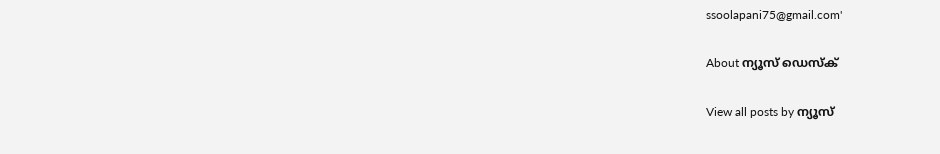ssoolapani75@gmail.com'

About ന്യൂസ് ഡെസ്ക്

View all posts by ന്യൂസ്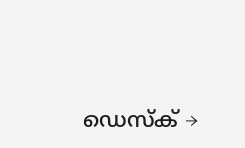ഡെസ്ക് →